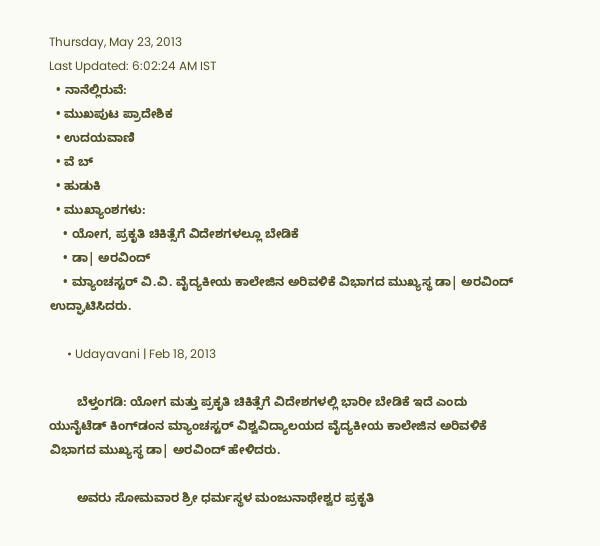Thursday, May 23, 2013
Last Updated: 6:02:24 AM IST
  • ನಾನೆಲ್ಲಿರುವೆ:
  • ಮುಖಪುಟ ಪ್ರಾದೇಶಿಕ
  • ಉದಯವಾಣಿ
  • ವೆ ಬ್
  • ಹುಡುಕಿ
  • ಮುಖ್ಯಾಂಶಗಳು:
    • ಯೋಗ, ಪ್ರಕೃತಿ ಚಿಕಿತ್ಸೆಗೆ ವಿದೇಶಗಳಲ್ಲೂ ಬೇಡಿಕೆ
    • ಡಾ| ಅರವಿಂದ್‌
    • ಮ್ಯಾಂಚಸ್ಟರ್‌ ವಿ.ವಿ. ವೈದ್ಯಕೀಯ ಕಾಲೇಜಿನ ಅರಿವಳಿಕೆ ವಿಭಾಗದ ಮುಖ್ಯಸ್ಥ ಡಾ| ಅರವಿಂದ್‌ ಉದ್ಘಾಟಿಸಿದರು.

      • Udayavani | Feb 18, 2013

        ಬೆಳ್ತಂಗಡಿ: ಯೋಗ ಮತ್ತು ಪ್ರಕೃತಿ ಚಿಕಿತ್ಸೆಗೆ ವಿದೇಶಗಳಲ್ಲಿ ಭಾರೀ ಬೇಡಿಕೆ ಇದೆ ಎಂದು ಯುನೈಟೆಡ್‌ ಕಿಂಗ್‌ಡಂನ ಮ್ಯಾಂಚಸ್ಟರ್‌ ವಿಶ್ವವಿದ್ಯಾಲಯದ ವೈದ್ಯಕೀಯ ಕಾಲೇಜಿನ ಅರಿವಳಿಕೆ ವಿಭಾಗದ ಮುಖ್ಯಸ್ಥ ಡಾ| ಅರವಿಂದ್‌ ಹೇಳಿದರು.

        ಅವರು ಸೋಮವಾರ ಶ್ರೀ ಧರ್ಮಸ್ಥಳ‌ ಮಂಜುನಾಥೇಶ್ವರ ಪ್ರಕೃತಿ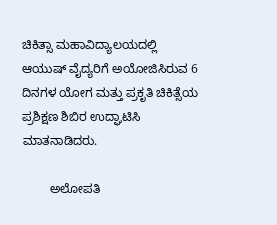ಚಿಕಿತ್ಸಾ ಮಹಾವಿದ್ಯಾಲಯದಲ್ಲಿ ಆಯುಷ್‌ ವೈದ್ಯರಿಗೆ ಅಯೋಜಿಸಿರುವ 6 ದಿನಗಳ ಯೋಗ ಮತ್ತು ಪ್ರಕೃತಿ ಚಿಕಿತ್ಸೆಯ ಪ್ರಶಿಕ್ಷಣ ಶಿಬಿರ ಉದ್ಘಾಟಿಸಿ ಮಾತನಾಡಿದರು.

        ಅಲೋಪತಿ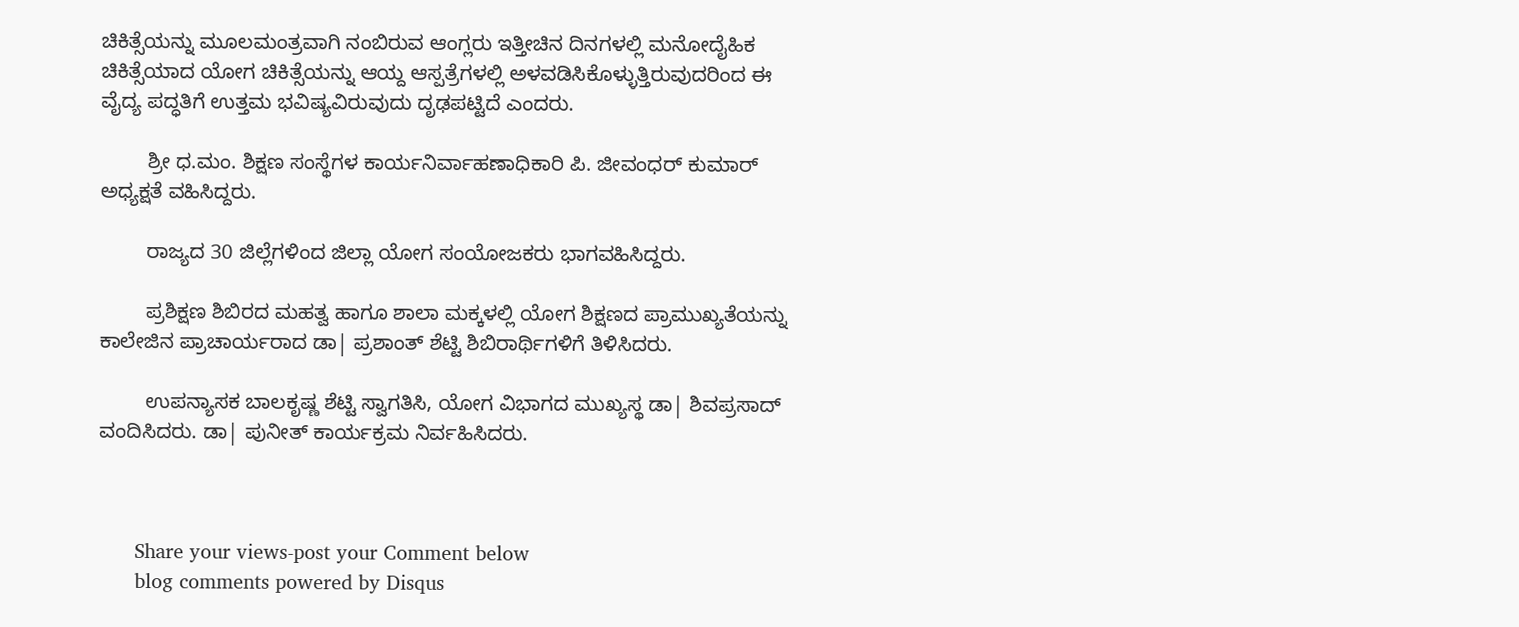ಚಿಕಿತ್ಸೆಯನ್ನು ಮೂಲಮಂತ್ರವಾಗಿ ನಂಬಿರುವ ಆಂಗ್ಲರು ಇತ್ತೀಚಿನ ದಿನಗಳಲ್ಲಿ ಮನೋದೈಹಿಕ ಚಿಕಿತ್ಸೆಯಾದ ಯೋಗ ಚಿಕಿತ್ಸೆಯನ್ನು ಆಯ್ದ ಆಸ್ಪತ್ರೆಗಳಲ್ಲಿ ಅಳವಡಿಸಿಕೊಳ್ಳುತ್ತಿರುವುದರಿಂದ ಈ ವೈದ್ಯ ಪದ್ಧತಿಗೆ ಉತ್ತಮ ಭವಿಷ್ಯವಿರುವುದು ದೃಢಪಟ್ಟಿದೆ ಎಂದರು.

        ಶ್ರೀ ಧ.ಮಂ. ಶಿಕ್ಷಣ ಸಂಸ್ಥೆಗಳ ಕಾರ್ಯನಿರ್ವಾಹಣಾಧಿಕಾರಿ ಪಿ. ಜೀವಂಧರ್‌ ಕುಮಾರ್‌ ಅಧ್ಯಕ್ಷತೆ ವಹಿಸಿದ್ದರು.

        ರಾಜ್ಯದ 30 ಜಿಲ್ಲೆಗಳಿಂದ ಜಿಲ್ಲಾ ಯೋಗ ಸಂಯೋಜಕರು ಭಾಗವಹಿಸಿದ್ದರು.

        ಪ್ರಶಿಕ್ಷಣ ಶಿಬಿರದ ಮಹತ್ವ ಹಾಗೂ ಶಾಲಾ ಮಕ್ಕಳಲ್ಲಿ ಯೋಗ ಶಿಕ್ಷಣದ ಪ್ರಾಮುಖ್ಯತೆಯನ್ನು ಕಾಲೇಜಿನ ಪ್ರಾಚಾರ್ಯರಾದ ಡಾ| ಪ್ರಶಾಂತ್‌ ಶೆಟ್ಟಿ ಶಿಬಿರಾರ್ಥಿಗಳಿಗೆ ತಿಳಿಸಿದರು.

        ಉಪನ್ಯಾಸಕ ಬಾಲಕೃಷ್ಣ ಶೆಟ್ಟಿ ಸ್ವಾಗತಿಸಿ, ಯೋಗ ವಿಭಾಗದ ಮುಖ್ಯಸ್ಥ ಡಾ| ಶಿವಪ್ರಸಾದ್‌ ವಂದಿಸಿದರು. ಡಾ| ಪುನೀತ್‌ ಕಾರ್ಯಕ್ರಮ ನಿರ್ವಹಿಸಿದರು.



      Share your views-post your Comment below
      blog comments powered by Disqus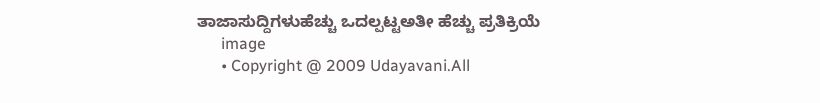ತಾಜಾಸುದ್ದಿಗಳುಹೆಚ್ಚು ಒದಲ್ಪಟ್ಟಅತೀ ಹೆಚ್ಚು ಪ್ರತಿಕ್ರಿಯೆ
      image
      • Copyright @ 2009 Udayavani.All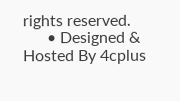rights reserved.
      • Designed & Hosted By 4cplus